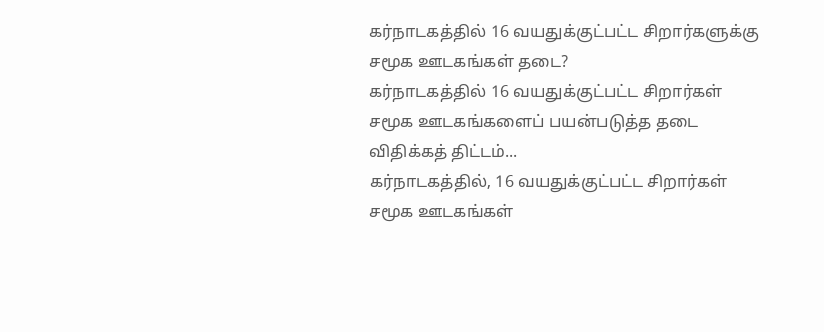கர்நாடகத்தில் 16 வயதுக்குட்பட்ட சிறார்களுக்கு சமூக ஊடகங்கள் தடை?
கர்நாடகத்தில் 16 வயதுக்குட்பட்ட சிறார்கள் சமூக ஊடகங்களைப் பயன்படுத்த தடை விதிக்கத் திட்டம்...
கர்நாடகத்தில், 16 வயதுக்குட்பட்ட சிறார்கள் சமூக ஊடகங்கள்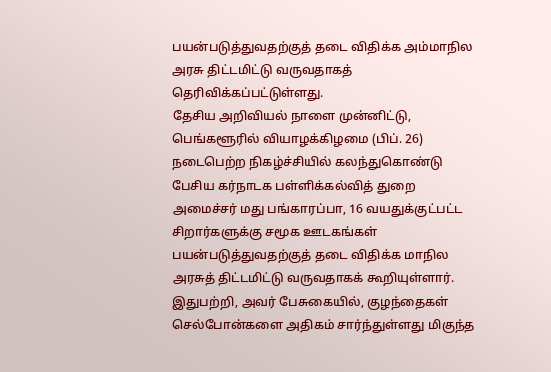பயன்படுத்துவதற்குத் தடை விதிக்க அம்மாநில அரசு திட்டமிட்டு வருவதாகத் தெரிவிக்கப்பட்டுள்ளது.
தேசிய அறிவியல் நாளை முன்னிட்டு, பெங்களூரில் வியாழக்கிழமை (பிப். 26) நடைபெற்ற நிகழ்ச்சியில் கலந்துகொண்டு பேசிய கர்நாடக பள்ளிக்கல்வித் துறை அமைச்சர் மது பங்காரப்பா, 16 வயதுக்குட்பட்ட சிறார்களுக்கு சமூக ஊடகங்கள் பயன்படுத்துவதற்குத் தடை விதிக்க மாநில அரசுத் திட்டமிட்டு வருவதாகக் கூறியுள்ளார்.
இதுபற்றி, அவர் பேசுகையில், குழந்தைகள் செல்போன்களை அதிகம் சார்ந்துள்ளது மிகுந்த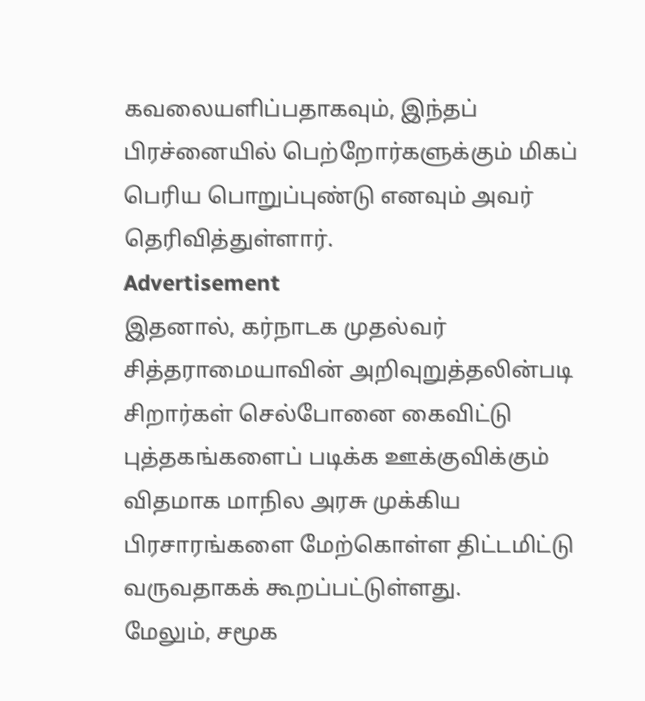கவலையளிப்பதாகவும், இந்தப் பிரச்னையில் பெற்றோர்களுக்கும் மிகப் பெரிய பொறுப்புண்டு எனவும் அவர் தெரிவித்துள்ளார்.
Advertisement
இதனால், கர்நாடக முதல்வர் சித்தராமையாவின் அறிவுறுத்தலின்படி சிறார்கள் செல்போனை கைவிட்டு புத்தகங்களைப் படிக்க ஊக்குவிக்கும் விதமாக மாநில அரசு முக்கிய பிரசாரங்களை மேற்கொள்ள திட்டமிட்டு வருவதாகக் கூறப்பட்டுள்ளது.
மேலும், சமூக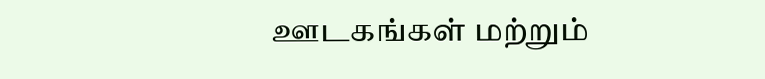ஊடகங்கள் மற்றும்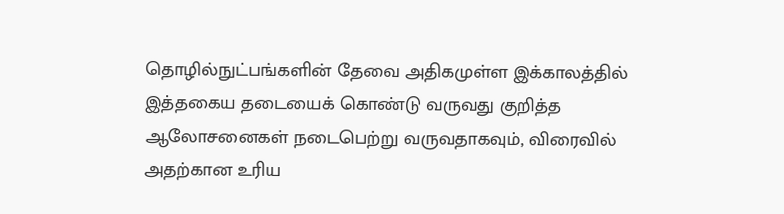தொழில்நுட்பங்களின் தேவை அதிகமுள்ள இக்காலத்தில் இத்தகைய தடையைக் கொண்டு வருவது குறித்த ஆலோசனைகள் நடைபெற்று வருவதாகவும், விரைவில் அதற்கான உரிய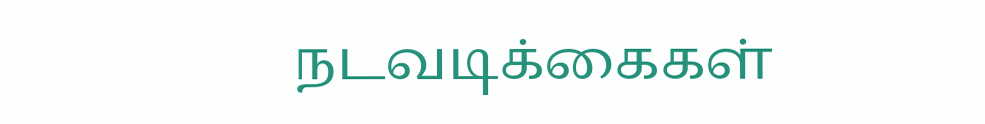நடவடிக்கைகள்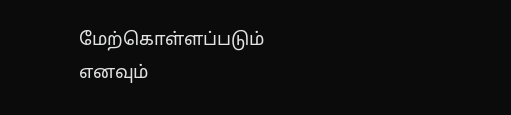மேற்கொள்ளப்படும் எனவும்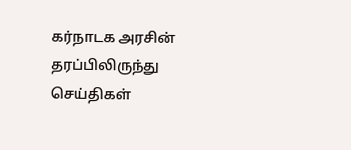கர்நாடக அரசின் தரப்பிலிருந்து செய்திகள்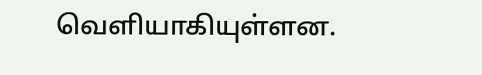வெளியாகியுள்ளன.